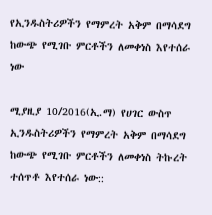የኢንዱስትሪዎችን የማምረት አቅም በማሳደግ ከውጭ የሚገቡ ምርቶችን ለመቀነስ እየተሰራ ነው

ሚያዚያ 10/2016(ኢ.ማ) የሀገር ውስጥ ኢንዱስትሪዎችን የማምረት አቅም በማሳደግ ከውጭ የሚገቡ ምርቶችን ለመቀነስ ትኩረት ተሰጥቶ እየተሰራ ነው::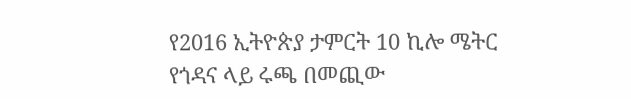የ2016 ኢትዮጵያ ታምርት 10 ኪሎ ሜትር የጎዳና ላይ ሩጫ በመጪው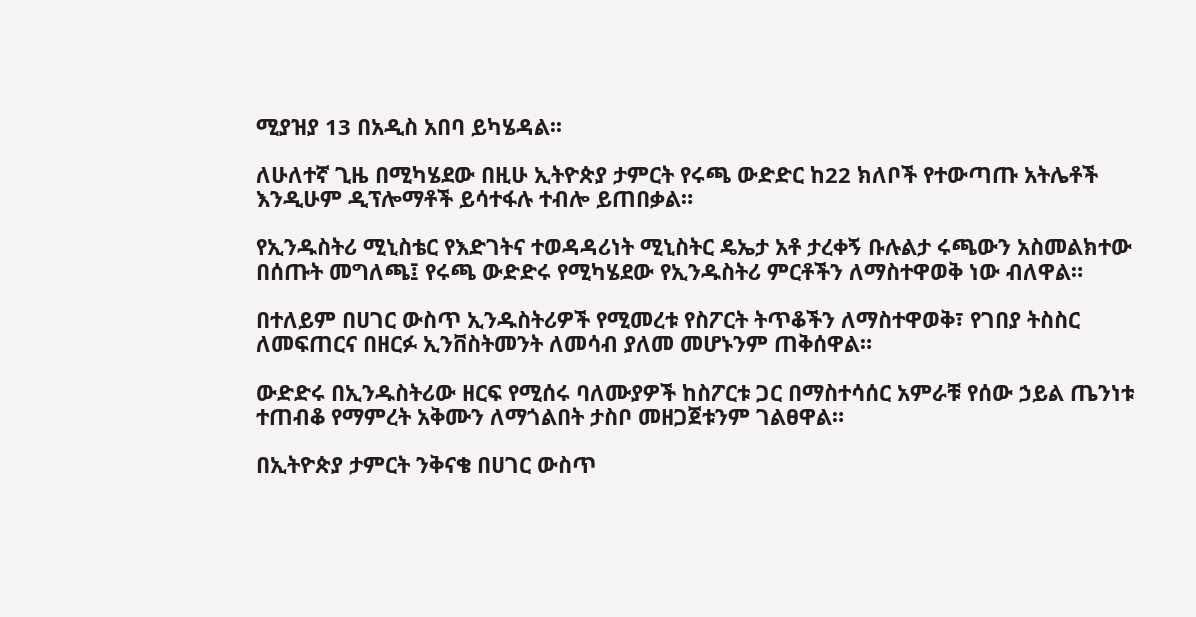ሚያዝያ 13 በአዲስ አበባ ይካሄዳል፡፡

ለሁለተኛ ጊዜ በሚካሄደው በዚሁ ኢትዮጵያ ታምርት የሩጫ ውድድር ከ22 ክለቦች የተውጣጡ አትሌቶች እንዲሁም ዲፕሎማቶች ይሳተፋሉ ተብሎ ይጠበቃል።

የኢንዱስትሪ ሚኒስቴር የእድገትና ተወዳዳሪነት ሚኒስትር ዴኤታ አቶ ታረቀኝ ቡሉልታ ሩጫውን አስመልክተው በሰጡት መግለጫ፤ የሩጫ ውድድሩ የሚካሄደው የኢንዱስትሪ ምርቶችን ለማስተዋወቅ ነው ብለዋል።

በተለይም በሀገር ውስጥ ኢንዱስትሪዎች የሚመረቱ የስፖርት ትጥቆችን ለማስተዋወቅ፣ የገበያ ትስስር ለመፍጠርና በዘርፉ ኢንቨስትመንት ለመሳብ ያለመ መሆኑንም ጠቅሰዋል።

ውድድሩ በኢንዱስትሪው ዘርፍ የሚሰሩ ባለሙያዎች ከስፖርቱ ጋር በማስተሳሰር አምራቹ የሰው ኃይል ጤንነቱ ተጠብቆ የማምረት አቅሙን ለማጎልበት ታስቦ መዘጋጀቱንም ገልፀዋል።

በኢትዮጵያ ታምርት ንቅናቄ በሀገር ውስጥ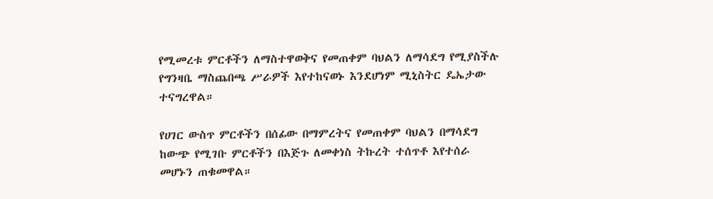የሚመረቱ ምርቶችን ለማስተዋወቅና የመጠቀም ባህልን ለማሳደግ የሚያስችሉ የግንዛቤ ማስጨበጫ ሥራዎች እየተከናወኑ እንደሆነም ሚኒስትር ዴኤታው ተናግረዋል።

የሀገር ውስጥ ምርቶችን በሰፊው በማምረትና የመጠቀም ባህልን በማሳደግ ከውጭ የሚገቡ ምርቶችን በእጅጉ ለመቀነስ ትኩረት ተሰጥቶ እየተሰራ መሆኑን ጠቁመዋል።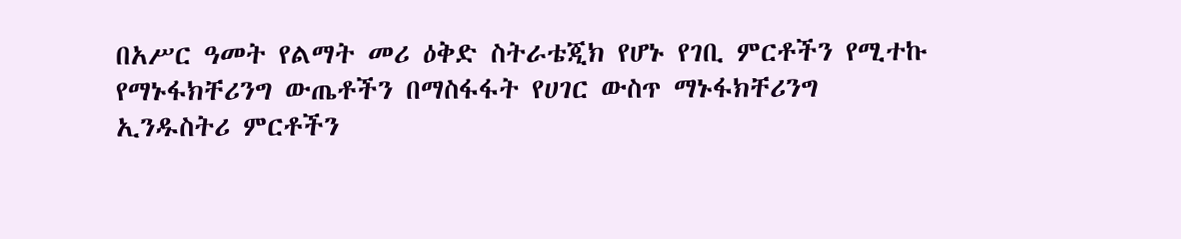በአሥር ዓመት የልማት መሪ ዕቅድ ስትራቴጂክ የሆኑ የገቢ ምርቶችን የሚተኩ የማኑፋክቸሪንግ ውጤቶችን በማስፋፋት የሀገር ውስጥ ማኑፋክቸሪንግ ኢንዱስትሪ ምርቶችን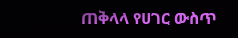ጠቅላላ የሀገር ውስጥ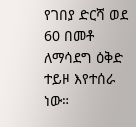የገበያ ድርሻ ወደ 60 በመቶ ለማሳደግ ዕቅድ ተይዞ እየተሰራ ነው።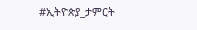#ኢትዮጵያ_ታምርት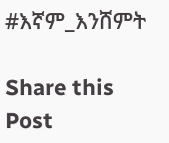#እኛም_እንሸምት

Share this Post